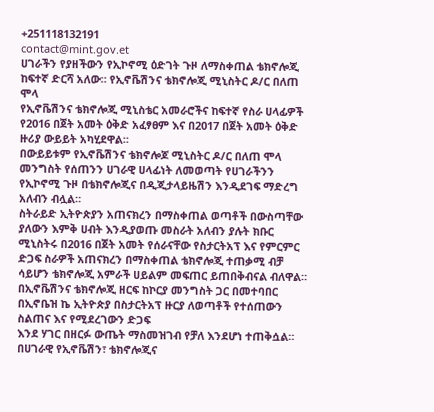+251118132191
contact@mint.gov.et
ሀገራችን የያዘችውን የኢኮኖሚ ዕድገት ጉዞ ለማስቀጠል ቴክኖሎጂ ከፍተኛ ድርሻ አለው። የኢኖቬሽንና ቴክኖሎጂ ሚኒስትር ዶ/ር በለጠ ሞላ
የኢኖቬሽንና ቴክኖሎጂ ሚኒስቴር አመራሮችና ከፍተኛ የስራ ሀላፊዎች የ2016 በጀት አመት ዕቅድ አፈፃፀም እና በ2017 በጀት አመት ዕቅድ ዙሪያ ውይይት አካሂደዋል።
በውይይቱም የኢኖቬሽንና ቴክኖሎጆ ሚኒስትር ዶ/ር በለጠ ሞላ መንግስት የሰጠንን ሀገራዊ ሀላፊነት ለመወጣት የሀገራችንን የኢኮኖሚ ጉዞ በቴክኖሎጂና በዲጂታላይዜሽን እንዲደገፍ ማድረግ አለብን ብሏል።
ስትራይድ ኢትዮጵያን አጠናክረን በማስቀጠል ወጣቶች በውስጣቸው ያለውን እምቅ ሀብት እንዲያወጡ መስራት አለብን ያሉት ክቡር ሚኒስትሩ በ2016 በጀት አመት የሰራናቸው የስታርትአፕ እና የምርምር ድጋፍ ስራዎች አጠናክረን በማስቀጠል ቴክኖሎጂ ተጠቃሚ ብቻ ሳይሆን ቴክኖሎጂ አምራች ሀይልም መፍጠር ይጠበቅብናል ብለዋል።
በኢኖቬሽንና ቴክኖሎጂ ዘርፍ ከኮርያ መንግስት ጋር በመተባበር በኢኖቤዝ ኬ ኢትዮጵያ በስታርትአፕ ዙርያ ለወጣቶች የተሰጠውን ስልጠና እና የሚደረገውን ድጋፍ
እንደ ሃገር በዘርፉ ውጤት ማስመዝገብ የቻለ እንደሆነ ተጠቅሷል።
በሀገራዊ የኢኖቬሽን፣ ቴክኖሎጂና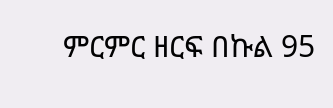ምርምር ዘርፍ በኩል 95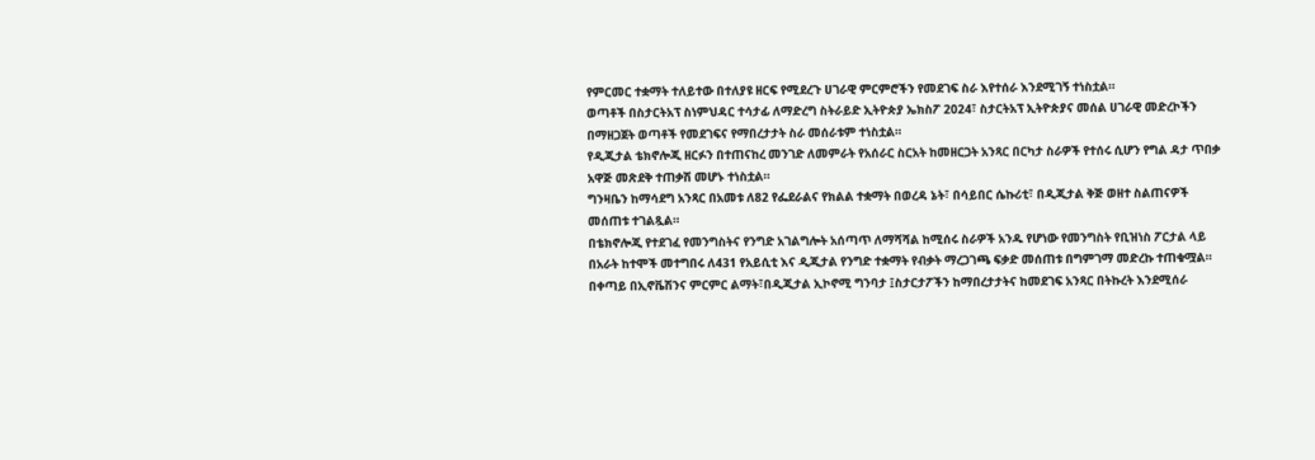የምርመር ተቋማት ተለይተው በተለያዩ ዘርፍ የሚደረጉ ሀገራዊ ምርምሮችን የመደገፍ ስራ እየተሰራ እንደሚገኝ ተነስቷል።
ወጣቶች በስታርትአፕ ስነምህዳር ተሳታፊ ለማድረግ ስትራይድ ኢትዮጵያ ኤክስፖ 2024፣ ስታርትአፕ ኢትዮጵያና መሰል ሀገራዊ መድረኮችን በማዘጋጀት ወጣቶች የመደገፍና የማበረታታት ስራ መሰራቱም ተነስቷል።
የዲጂታል ቴክኖሎጂ ዘርፉን በተጠናከረ መንገድ ለመምራት የአሰራር ስርአት ከመዘርጋት አንጻር በርካታ ስራዎች የተሰሩ ሲሆን የግል ዳታ ጥበቃ አዋጅ መጽደቅ ተጠቃሽ መሆኑ ተነስቷል።
ግንዛቤን ከማሳደግ አንጻር በአመቱ ለ82 የፌደራልና የክልል ተቋማት በወረዳ ኔት፣ በሳይበር ሴኩሪቲ፣ በዲጂታል ቅጅ ወዘተ ስልጠናዎች መሰጠቱ ተገልጿል።
በቴክኖሎጂ የተደገፈ የመንግስትና የንግድ አገልግሎት አሰጣጥ ለማሻሻል ከሚሰሩ ስራዎች አንዱ የሆነው የመንግስት የቢዝነስ ፖርታል ላይ በአራት ከተሞች መተግበሩ ለ431 የአይሲቲ እና ዲጂታል የንግድ ተቋማት የብቃት ማረጋገጫ ፍቃድ መሰጠቱ በግምገማ መድረኩ ተጠቁሟል።
በቀጣይ በኢኖቬሽንና ምርምር ልማት፣በዲጂታል ኢኮኖሚ ግንባታ ፤ስታርታፖችን ከማበረታታትና ከመደገፍ አንጻር በትኩረት እንደሚሰራ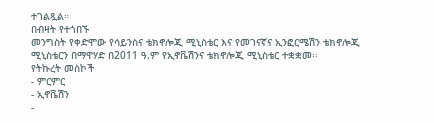ተገልጿል።
በብዛት የተጎበኙ
መንግስት የቀድሞው የሳይንስና ቴክኖሎጂ ሚኒስቴር እና የመገናኛና ኢንፎርሜሽን ቴክኖሎጂ ሚኒስቴርን በማዋሃድ በ2011 ዓ.ም የኢኖቬሽንና ቴክኖሎጂ ሚኒስቴር ተቋቋመ፡፡
የትኩረት መስኮች
- ምርምር
- ኢኖቬሽን
-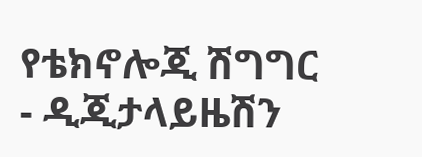የቴክኖሎጂ ሽግግር
- ዲጂታላይዜሽን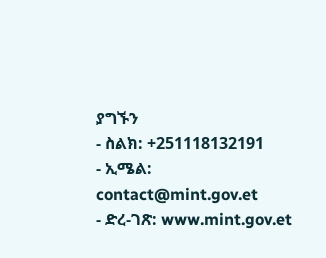ያግኙን
- ስልክ: +251118132191
- ኢሜል: contact@mint.gov.et
- ድረ-ገጽ: www.mint.gov.et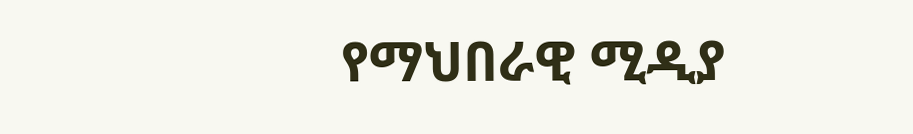የማህበራዊ ሚዲያ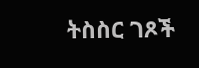ትስስር ገጾች